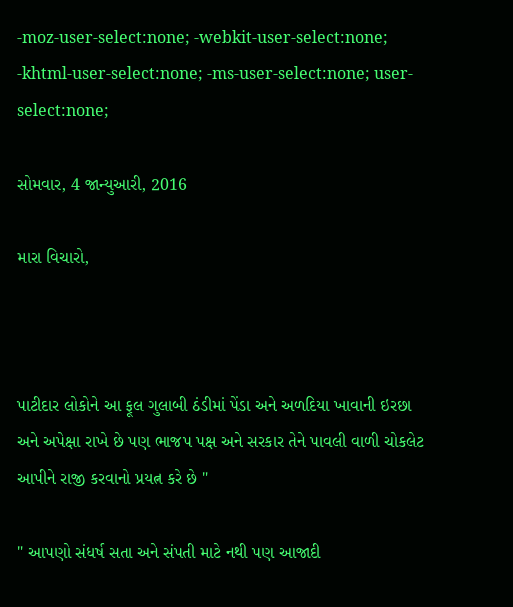-moz-user-select:none; -webkit-user-select:none; -khtml-user-select:none; -ms-user-select:none; user-select:none;

સોમવાર, 4 જાન્યુઆરી, 2016

મારા વિચારો,



પાટીદાર લોકોને આ ફૂલ ગુલાબી ઠંડીમાં પેંડા અને અળદિયા ખાવાની ઇરછા અને અપેક્ષા રાખે છે પણ ભાજપ પક્ષ અને સરકાર તેને પાવલી વાળી ચોકલેટ આપીને રાજી કરવાનો પ્રયત્ન કરે છે "

" આપણો સંધર્ષ સતા અને સંપતી માટે નથી પણ આજાદી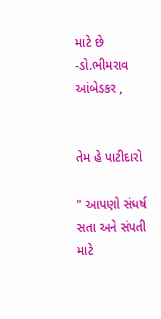માટે છે -ડો.ભીમરાવ આંબેડકર ,


તેમ હે પાટીદારો

" આપણો સંધર્ષ સતા અને સંપતી માટે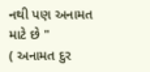નથી પણ અનામત માટે છે "
( અનામત દુર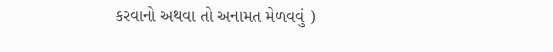કરવાનો અથવા તો અનામત મેળવવું )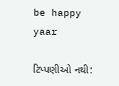be happy yaar

ટિપ્પણીઓ નથી: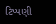ટિપ્પણી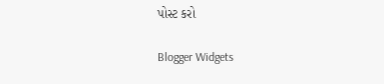પોસ્ટ કરો

Blogger Widgets